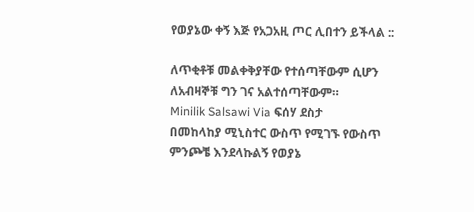የወያኔው ቀኝ እጅ የአጋአዚ ጦር ሊበተን ይችላል ::

ለጥቂቶቹ መልቀቅያቸው የተሰጣቸውም ሲሆን ለአብዛኞቹ ግን ገና አልተሰጣቸውም።
Minilik Salsawi Via ፍሰሃ ደስታ
በመከላከያ ሚኒስተር ውስጥ የሚገኙ የውስጥ ምንጮቼ እንደላኩልኝ የወያኔ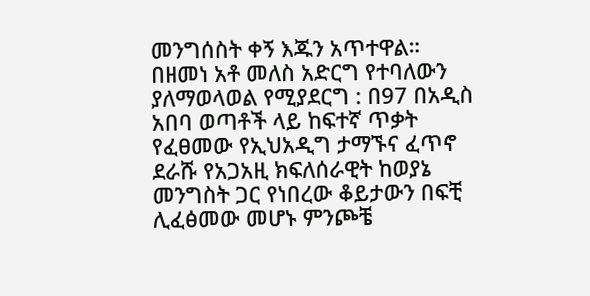መንግሰስት ቀኝ እጁን አጥተዋል። በዘመነ አቶ መለስ አድርግ የተባለውን ያለማወላወል የሚያደርግ : በ97 በአዲስ አበባ ወጣቶች ላይ ከፍተኛ ጥቃት የፈፀመው የኢህአዲግ ታማኙና ፈጥኖ ደራሹ የአጋአዚ ክፍለሰራዊት ከወያኔ መንግስት ጋር የነበረው ቆይታውን በፍቺ ሊፈፅመው መሆኑ ምንጮቼ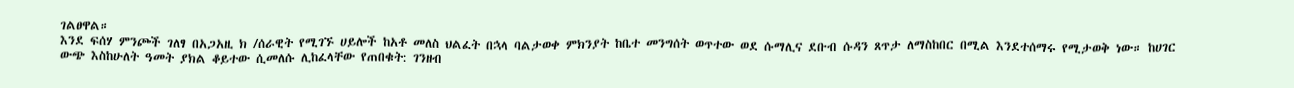ገልፀዋል።
እንደ ፍሰሃ ምንጮች ገለፃ በአጋአዚ ክ /ሰራዊት የሚገኙ ሀይሎች ከአቶ መለስ ህልፈት በኋላ ባልታወቀ ምክንያት ከቤተ መንግሰት ወጥተው ወደ ሱማሊና ደቡብ ሱዳን ጸጥታ ለማስከበር በሚል እንደተሰማሩ የሚታወቅ ነው። ከሀገር ውጭ እስከሁለት ዓመት ያክል ቆይተው ሲመለሱ ሊከፈላቸው የጠበቁት: ገንዘብ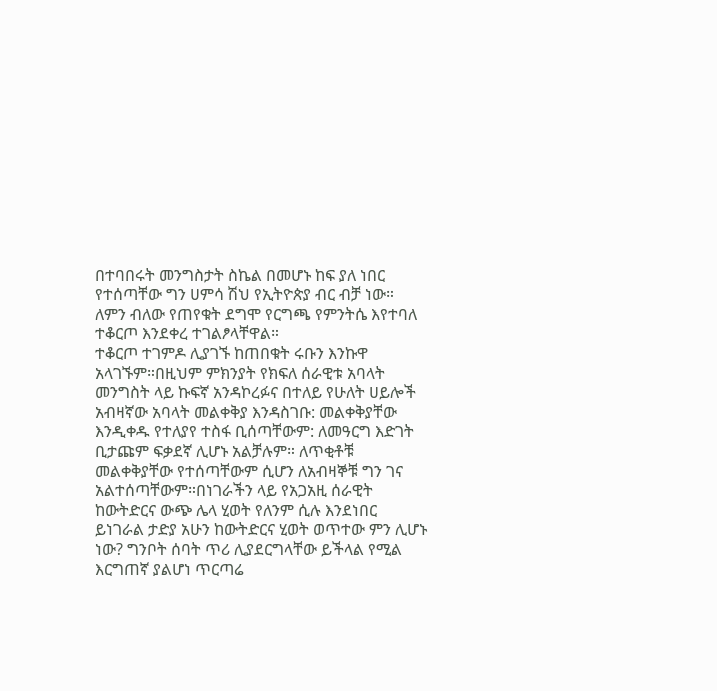በተባበሩት መንግስታት ስኬል በመሆኑ ከፍ ያለ ነበር የተሰጣቸው ግን ሀምሳ ሽህ የኢትዮጵያ ብር ብቻ ነው። ለምን ብለው የጠየቁት ደግሞ የርግጫ የምንትሴ እየተባለ ተቆርጦ እንደቀረ ተገልፆላቸዋል።
ተቆርጦ ተገምዶ ሊያገኙ ከጠበቁት ሩቡን እንኩዋ አላገኙም።በዚህም ምክንያት የክፍለ ሰራዊቱ አባላት መንግስት ላይ ኩፍኛ አንዳኮረፉና በተለይ የሁለት ሀይሎች አብዛኛው አባላት መልቀቅያ እንዳስገቡ: መልቀቅያቸው እንዲቀዱ የተለያየ ተስፋ ቢሰጣቸውም: ለመዓርግ እድገት ቢታጩም ፍቃደኛ ሊሆኑ አልቻሉም። ለጥቂቶቹ መልቀቅያቸው የተሰጣቸውም ሲሆን ለአብዛኞቹ ግን ገና አልተሰጣቸውም።በነገራችን ላይ የአጋአዚ ሰራዊት ከውትድርና ውጭ ሌላ ሂወት የለንም ሲሉ እንደነበር ይነገራል ታድያ አሁን ከውትድርና ሂወት ወጥተው ምን ሊሆኑ ነው? ግንቦት ሰባት ጥሪ ሊያደርግላቸው ይችላል የሚል እርግጠኛ ያልሆነ ጥርጣሬ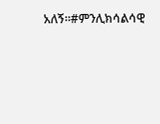አለኝ።#ምንሊክሳልሳዊ